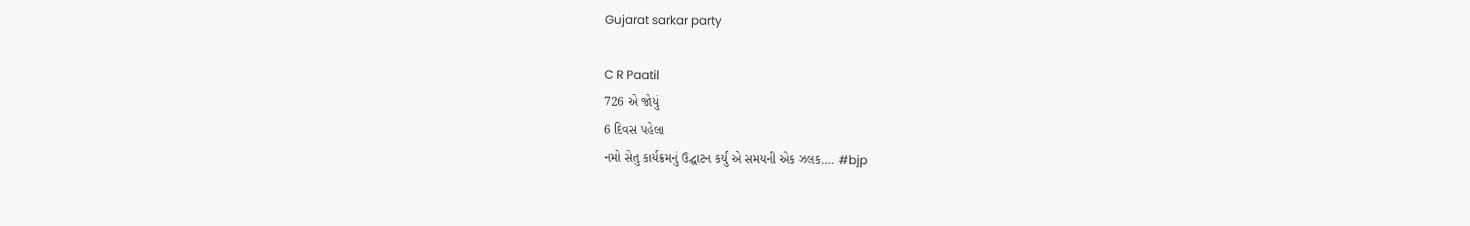Gujarat sarkar party

C R Paatil
726 એ જોયું
6 દિવસ પહેલા
નમો સેતુ કાર્યક્રમનું ઉદ્ઘાટન કર્યું એ સમયની એક ઝલક…. #bjp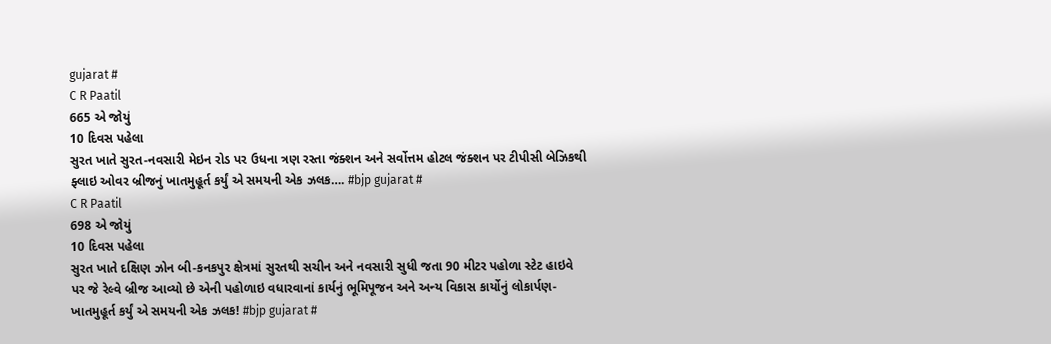gujarat #
C R Paatil
665 એ જોયું
10 દિવસ પહેલા
સુરત ખાતે સુરત-નવસારી મેઇન રોડ પર ઉધના ત્રણ રસ્તા જંક્શન અને સર્વોત્તમ હોટલ જંક્શન પર ટીપીસી બેઝિકથી ફ્લાઇ ઓવર બ્રીજનું ખાતમુહૂર્ત કર્યું એ સમયની એક ઝલક…. #bjp gujarat #
C R Paatil
698 એ જોયું
10 દિવસ પહેલા
સુરત ખાતે દક્ષિણ ઝોન બી-કનકપુર ક્ષેત્રમાં સુરતથી સચીન અને નવસારી સુધી જતા 90 મીટર પહોળા સ્ટેટ હાઇવે પર જે રેલ્વે બ્રીજ આવ્યો છે એની પહોળાઇ વધારવાનાં કાર્યનું ભૂમિપૂજન અને અન્ય વિકાસ કાર્યોનું લોકાર્પણ-ખાતમુહૂર્ત કર્યું એ સમયની એક ઝલક! #bjp gujarat #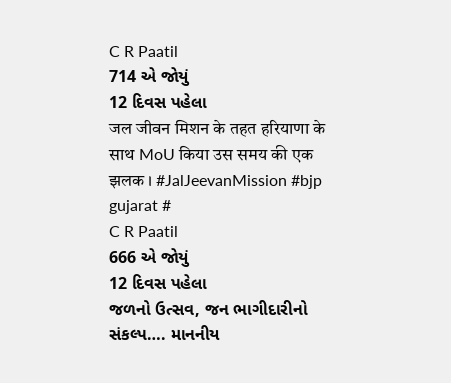C R Paatil
714 એ જોયું
12 દિવસ પહેલા
जल जीवन मिशन के तहत हरियाणा के साथ MoU किया उस समय की एक झलक । #JalJeevanMission #bjp gujarat #
C R Paatil
666 એ જોયું
12 દિવસ પહેલા
જળનો ઉત્સવ, જન ભાગીદારીનો સંકલ્પ…. માનનીય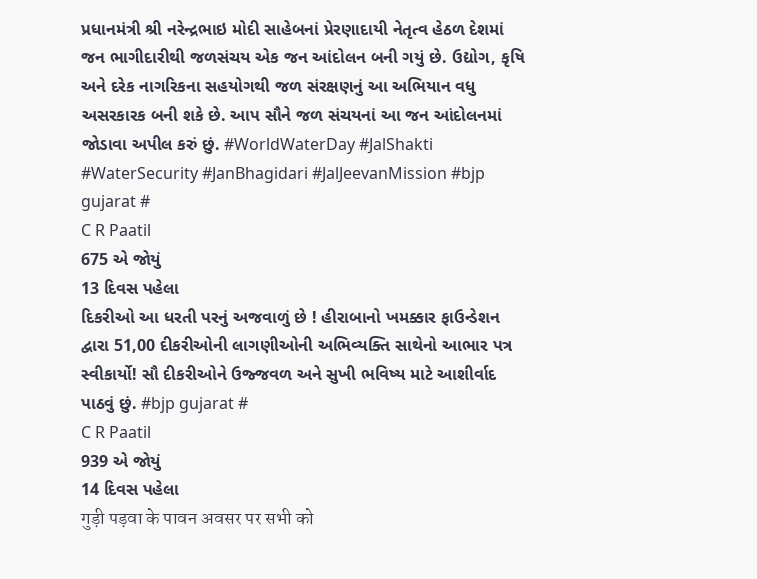પ્રધાનમંત્રી શ્રી નરેન્દ્રભાઇ મોદી સાહેબનાં પ્રેરણાદાયી નેતૃત્વ હેઠળ દેશમાં જન ભાગીદારીથી જળસંચય એક જન આંદોલન બની ગયું છે. ઉદ્યોગ, કૃષિ અને દરેક નાગરિકના સહયોગથી જળ સંરક્ષણનું આ અભિયાન વધુ અસરકારક બની શકે છે. આપ સૌને જળ સંચયનાં આ જન આંદોલનમાં જોડાવા અપીલ કરું છું. #WorldWaterDay #JalShakti #WaterSecurity #JanBhagidari #JalJeevanMission #bjp gujarat #
C R Paatil
675 એ જોયું
13 દિવસ પહેલા
દિકરીઓ આ ધરતી પરનું અજવાળું છે ! હીરાબાનો ખમક્કાર ફાઉન્ડેશન દ્વારા 51,00 દીકરીઓની લાગણીઓની અભિવ્યક્તિ સાથેનો આભાર પત્ર સ્વીકાર્યો! સૌ દીકરીઓને ઉજ્જવળ અને સુખી ભવિષ્ય માટે આશીર્વાદ પાઠવું છું. #bjp gujarat #
C R Paatil
939 એ જોયું
14 દિવસ પહેલા
गुड़ी पड़वा के पावन अवसर पर सभी को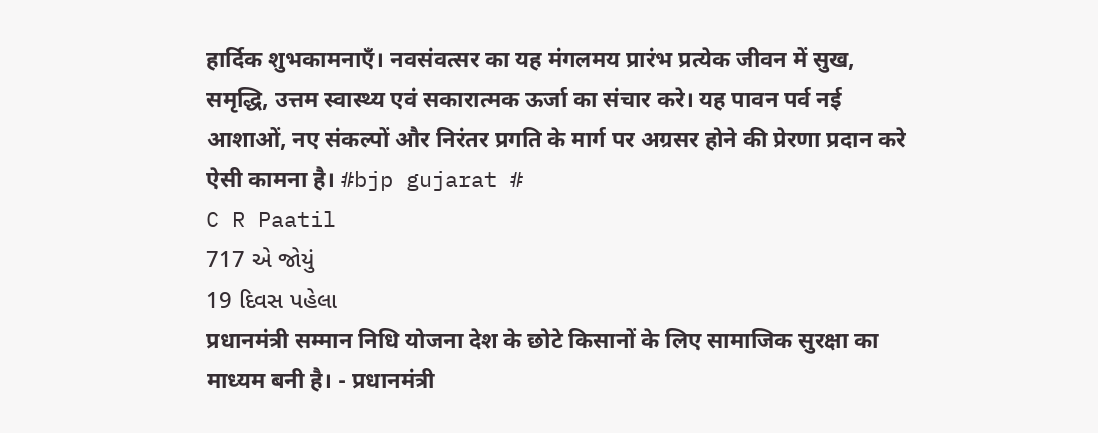हार्दिक शुभकामनाएँ। नवसंवत्सर का यह मंगलमय प्रारंभ प्रत्येक जीवन में सुख, समृद्धि, उत्तम स्वास्थ्य एवं सकारात्मक ऊर्जा का संचार करे। यह पावन पर्व नई आशाओं, नए संकल्पों और निरंतर प्रगति के मार्ग पर अग्रसर होने की प्रेरणा प्रदान करे ऐसी कामना है। #bjp gujarat #
C R Paatil
717 એ જોયું
19 દિવસ પહેલા
प्रधानमंत्री सम्मान निधि योजना देश के छोटे किसानों के लिए सामाजिक सुरक्षा का माध्यम बनी है। - प्रधानमंत्री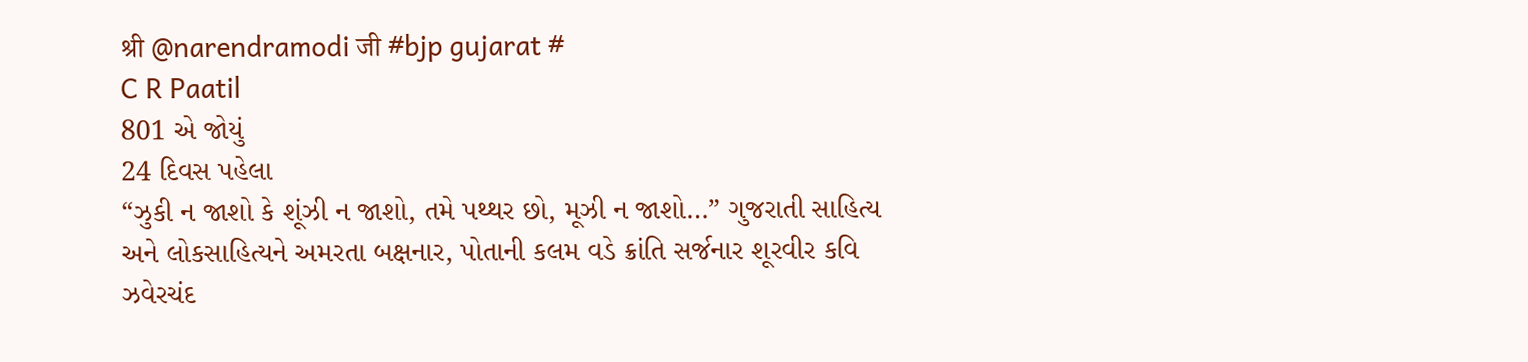श्री @narendramodi जी #bjp gujarat #
C R Paatil
801 એ જોયું
24 દિવસ પહેલા
“ઝુકી ન જાશો કે શૂંઝી ન જાશો, તમે પથ્થર છો, મૂઝી ન જાશો…” ગુજરાતી સાહિત્ય અને લોકસાહિત્યને અમરતા બક્ષનાર, પોતાની કલમ વડે ક્રાંતિ સર્જનાર શૂરવીર કવિ ઝવેરચંદ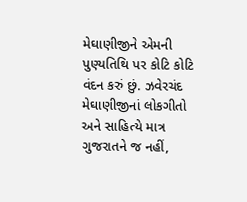મેઘાણીજીને એમની પુણ્યતિથિ પર કોટિ કોટિ વંદન કરું છું. ઝવેરચંદ મેઘાણીજીનાં લોકગીતો અને સાહિત્યે માત્ર ગુજરાતને જ નહીં,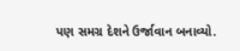પણ સમગ્ર દેશને ઉર્જાવાન બનાવ્યો.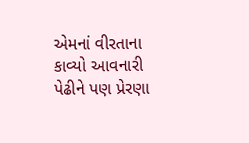એમનાં વીરતાના કાવ્યો આવનારી પેઢીને પણ પ્રેરણા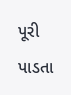પૂરી પાડતા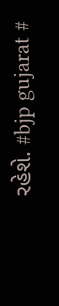રહેશે. #bjp gujarat #